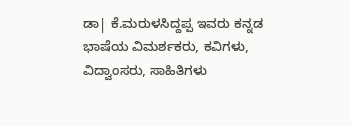ಡಾ| ಕೆ.ಮರುಳಸಿದ್ದಪ್ಪ ಇವರು ಕನ್ನಡ ಭಾಷೆಯ ವಿಮರ್ಶಕರು, ಕವಿಗಳು, ವಿದ್ವಾಂಸರು, ಸಾಹಿತಿಗಳು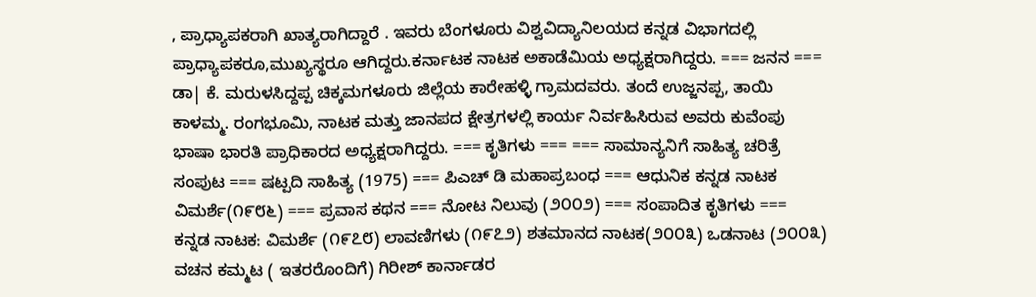, ಪ್ರಾಧ್ಯಾಪಕರಾಗಿ ಖಾತ್ಯರಾಗಿದ್ದಾರೆ . ಇವರು ಬೆಂಗಳೂರು ವಿಶ್ವವಿದ್ಯಾನಿಲಯದ ಕನ್ನಡ ವಿಭಾಗದಲ್ಲಿ ಪ್ರಾಧ್ಯಾಪಕರೂ,ಮುಖ್ಯಸ್ಥರೂ ಆಗಿದ್ದರು.ಕರ್ನಾಟಕ ನಾಟಕ ಅಕಾಡೆಮಿಯ ಅಧ್ಯಕ್ಷರಾಗಿದ್ದರು. === ಜನನ === ಡಾ| ಕೆ. ಮರುಳಸಿದ್ದಪ್ಪ ಚಿಕ್ಕಮಗಳೂರು ಜಿಲ್ಲೆಯ ಕಾರೇಹಳ್ಳಿ ಗ್ರಾಮದವರು. ತಂದೆ ಉಜ್ಜನಪ್ಪ, ತಾಯಿ ಕಾಳಮ್ಮ. ರಂಗಭೂಮಿ, ನಾಟಕ ಮತ್ತು ಜಾನಪದ ಕ್ಷೇತ್ರಗಳಲ್ಲಿ ಕಾರ್ಯ ನಿರ್ವಹಿಸಿರುವ ಅವರು ಕುವೆಂಪು ಭಾಷಾ ಭಾರತಿ ಪ್ರಾಧಿಕಾರದ ಅಧ್ಯಕ್ಷರಾಗಿ‌ದ್ದರು. === ಕೃತಿಗಳು === === ಸಾಮಾನ್ಯನಿಗೆ ಸಾಹಿತ್ಯ ಚರಿತ್ರೆ ಸಂಪುಟ === ಷಟ್ಪದಿ ಸಾಹಿತ್ಯ (1975) === ಪಿಎಚ್ ಡಿ ಮಹಾಪ್ರಬಂಧ === ಆಧುನಿಕ ಕನ್ನಡ ನಾಟಕ ವಿಮರ್ಶೆ(೧೯೮೬) === ಪ್ರವಾಸ ಕಥನ === ನೋಟ ನಿಲುವು (೨೦೦೨) === ಸಂಪಾದಿತ ಕೃತಿಗಳು === ಕನ್ನಡ ನಾಟಕ: ವಿಮರ್ಶೆ (೧೯೭೮) ಲಾವಣಿಗಳು (೧೯೭೨) ಶತಮಾನದ ನಾಟಕ(೨೦೦೩) ಒಡನಾಟ (೨೦೦೩) ವಚನ ಕಮ್ಮಟ ( ಇತರರೊಂದಿಗೆ) ಗಿರೀಶ್ ಕಾರ್ನಾಡರ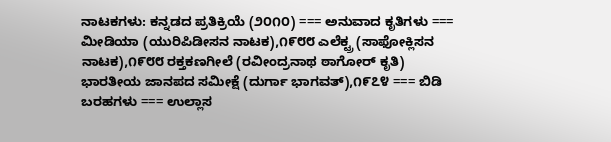ನಾಟಕಗಳು: ಕನ್ನಡದ ಪ್ರತಿಕ್ರಿಯೆ (೨೦೧೦) === ಅನುವಾದ ಕೃತಿಗಳು === ಮೀಡಿಯಾ (ಯುರಿಪಿಡೀಸನ ನಾಟಕ),೧೯೮೮ ಎಲೆಕ್ಟ್ರ (ಸಾಫೋಕ್ಲಿಸನ ನಾಟಕ),೧೯೮೮ ರಕ್ತಕಣಗೀಲೆ (ರವೀಂದ್ರನಾಥ ಠಾಗೋರ್ ಕೃತಿ) ಭಾರತೀಯ ಜಾನಪದ ಸಮೀಕ್ಷೆ (ದುರ್ಗಾ ಭಾಗವತ್),೧೯೭೪ === ಬಿಡಿ ಬರಹಗಳು === ಉಲ್ಲಾಸ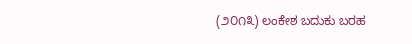(೨೦೧೩) ಲಂಕೇಶ ಬದುಕು ಬರಹ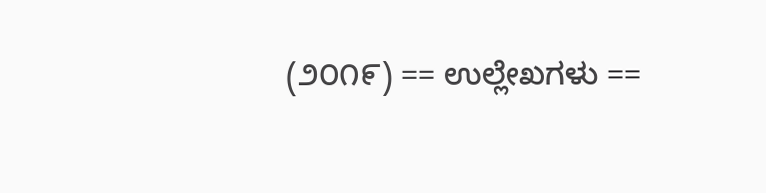(೨೦೧೯) == ಉಲ್ಲೇಖಗಳು ==